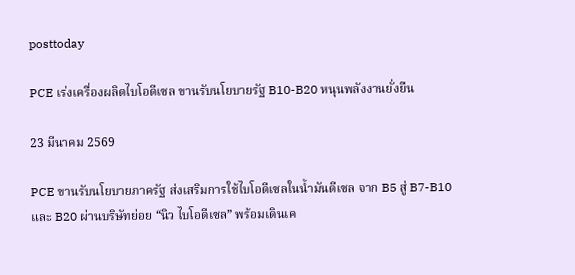posttoday

PCE เร่งเครื่องผลิตไบโอดีเซล ขานรับนโยบายรัฐ B10-B20 หนุนพลังงานยั่งยืน

23 มีนาคม 2569

PCE ขานรับนโยบายภาครัฐ ส่งเสริมการใช้ไบโอดีเซลในน้ำมันดีเซล จาก B5 สู่ B7-B10 และ B20 ผ่านบริษัทย่อย “นิว ไบโอดีเซล” พร้อมเดินเค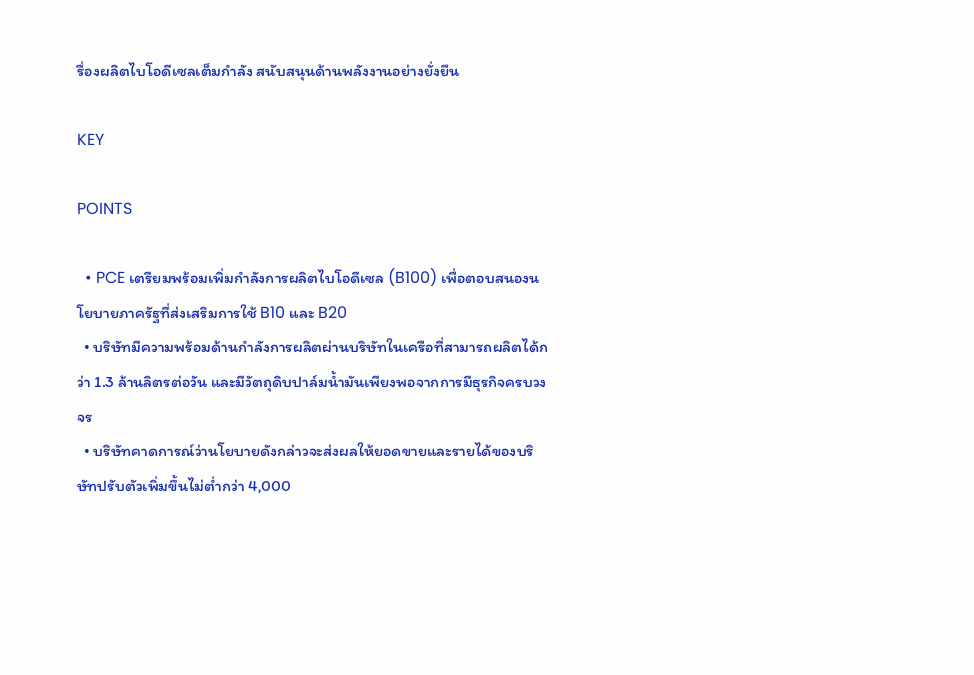รื่องผลิตไบโอดีเซลเต็มกำลัง สนับสนุนด้านพลังงานอย่างยั่งยืน

KEY

POINTS

  • PCE เตรียมพร้อมเพิ่มกำลังการผลิตไบโอดีเซล (B100) เพื่อตอบสนองนโยบายภาครัฐที่ส่งเสริมการใช้ B10 และ B20
  • บริษัทมีความพร้อมด้านกำลังการผลิตผ่านบริษัทในเครือที่สามารถผลิตได้กว่า 1.3 ล้านลิตรต่อวัน และมีวัตถุดิบปาล์มน้ำมันเพียงพอจากการมีธุรกิจครบวงจร
  • บริษัทคาดการณ์ว่านโยบายดังกล่าวจะส่งผลให้ยอดขายและรายได้ของบริษัทปรับตัวเพิ่มขึ้นไม่ต่ำกว่า 4,000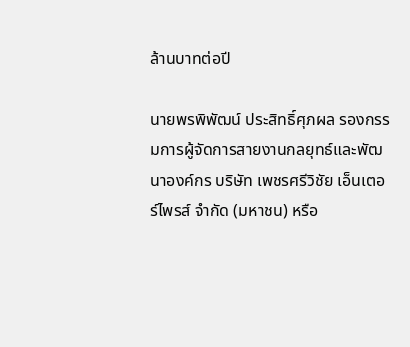ล้านบาทต่อปี

นายพรพิพัฒน์ ประสิทธิ์ศุภผล รองกรรมการผู้จัดการสายงานกลยุทธ์และพัฒนาองค์กร บริษัท เพชรศรีวิชัย เอ็นเตอร์ไพรส์ จำกัด (มหาชน) หรือ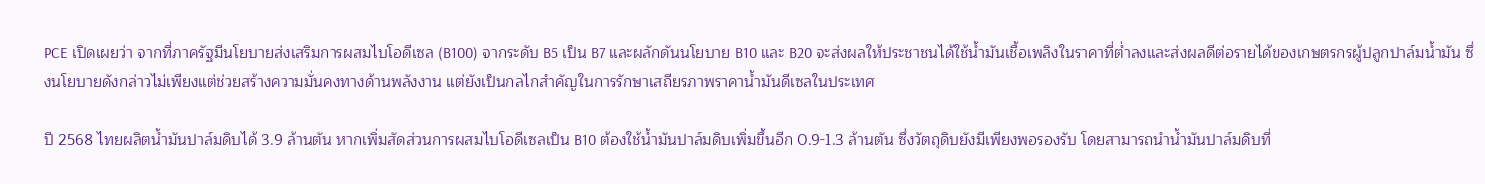PCE เปิดเผยว่า จากที่ภาครัฐมีนโยบายส่งเสริมการผสมไบโอดีเซล (B100) จากระดับ B5 เป็น B7 และผลักดันนโยบาย B10 และ B20 จะส่งผลให้ประชาชนได้ใช้น้ำมันเชื้อเพลิงในราคาที่ต่ำลงและส่งผลดีต่อรายได้ของเกษตรกรผู้ปลูกปาล์มน้ำมัน ซึ่งนโยบายดังกล่าวไม่เพียงแต่ช่วยสร้างความมั่นคงทางด้านพลังงาน แต่ยังเป็นกลไกสำคัญในการรักษาเสถียรภาพราคาน้ำมันดีเซลในประเทศ

ปี 2568 ไทยผลิตน้ำมันปาล์มดิบได้ 3.9 ล้านตัน หากเพิ่มสัดส่วนการผสมไบโอดีเซลเป็น B10 ต้องใช้น้ำมันปาล์มดิบเพิ่มขึ้นอีก 0.9-1.3 ล้านตัน ซึ่งวัตถุดิบยังมีเพียงพอรองรับ โดยสามารถนำน้ำมันปาล์มดิบที่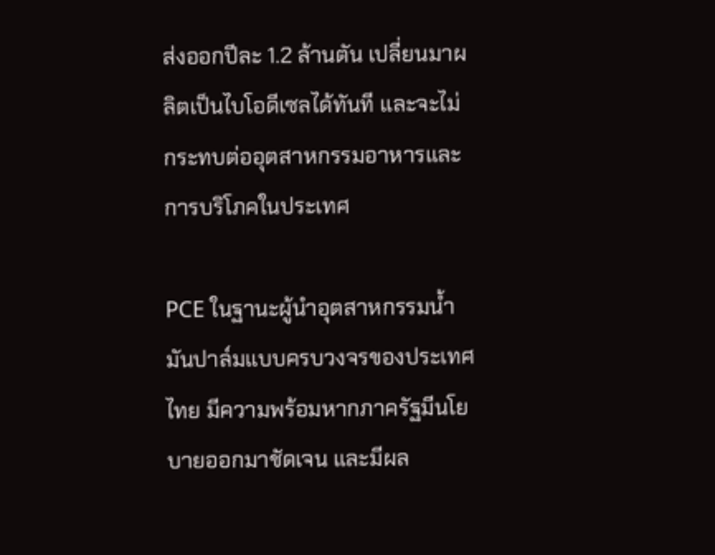ส่งออกปีละ 1.2 ล้านตัน เปลี่ยนมาผลิตเป็นไบโอดีเซลได้ทันที และจะไม่กระทบต่ออุตสาหกรรมอาหารและการบริโภคในประเทศ

PCE ในฐานะผู้นำอุตสาหกรรมน้ำมันปาล์มแบบครบวงจรของประเทศไทย มีความพร้อมหากภาครัฐมีนโยบายออกมาชัดเจน และมีผล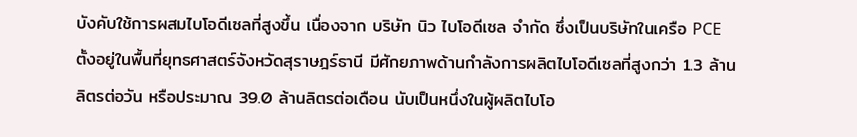บังคับใช้การผสมไบโอดีเซลที่สูงขึ้น เนื่องจาก บริษัท นิว ไบโอดีเซล จำกัด ซึ่งเป็นบริษัทในเครือ PCE ตั้งอยู่ในพื้นที่ยุทธศาสตร์จังหวัดสุราษฎร์ธานี มีศักยภาพด้านกำลังการผลิตไบโอดีเซลที่สูงกว่า 1.3 ล้านลิตรต่อวัน หรือประมาณ 39.0 ล้านลิตรต่อเดือน นับเป็นหนึ่งในผู้ผลิตไบโอ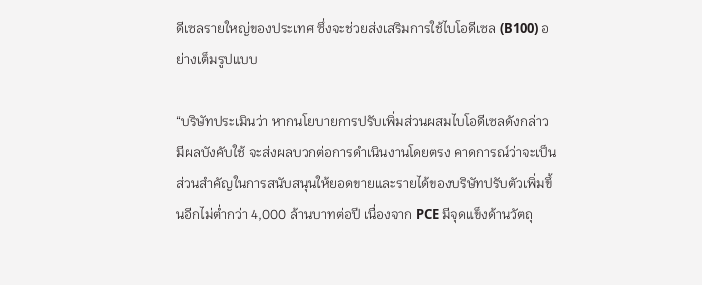ดีเซลรายใหญ่ของประเทศ ซึ่งจะช่วยส่งเสริมการใช้ไบโอดีเซล (B100) อย่างเต็มรูปแบบ

“บริษัทประเมินว่า หากนโยบายการปรับเพิ่มส่วนผสมไบโอดีเซลดังกล่าวมีผลบังคับใช้ จะส่งผลบวกต่อการดำเนินงานโดยตรง คาดการณ์ว่าจะเป็นส่วนสำคัญในการสนับสนุนให้ยอดขายและรายได้ของบริษัทปรับตัวเพิ่มขึ้นอีกไม่ต่ำกว่า 4,000 ล้านบาทต่อปี เนื่องจาก PCE มีจุดแข็งด้านวัตถุ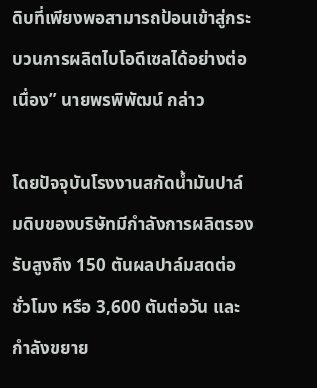ดิบที่เพียงพอสามารถป้อนเข้าสู่กระบวนการผลิตไบโอดีเซลได้อย่างต่อเนื่อง” นายพรพิพัฒน์ กล่าว

โดยปัจจุบันโรงงานสกัดน้ำมันปาล์มดิบของบริษัทมีกำลังการผลิตรองรับสูงถึง 150 ตันผลปาล์มสดต่อชั่วโมง หรือ 3,600 ตันต่อวัน และกำลังขยาย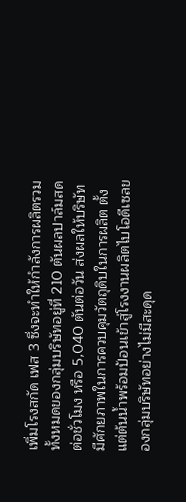เพิ่มโรงสกัด เฟส 3 ซึ่งจะทำให้กำลังการผลิตรวมทั้งหมดของกลุ่มบริษัทอยู่ที่ 210 ตันผลปาล์มสดต่อชั่วโมง หรือ 5,040 ตันต่อวัน ส่งผลให้บริษัทมีศักยภาพในการควบคุมวัตถุดิบในการผลิต ตั้งแต่ต้นน้ำพร้อมป้อนเข้าสู่โรงงานผลิตไบโอดีเซลของกลุ่มบริษัทอย่างไม่มีสะดุด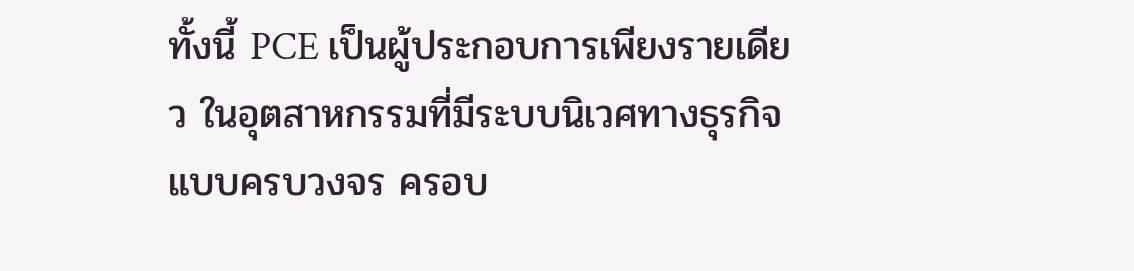ทั้งนี้ PCE เป็นผู้ประกอบการเพียงรายเดียว ในอุตสาหกรรมที่มีระบบนิเวศทางธุรกิจแบบครบวงจร ครอบ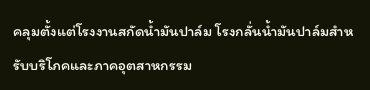คลุมตั้งแต่โรงงานสกัดน้ำมันปาล์ม โรงกลั่นน้ำมันปาล์มสำหรับบริโภคและภาคอุตสาหกรรม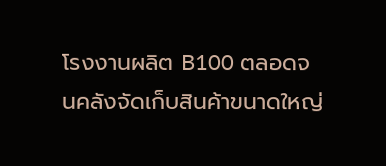โรงงานผลิต B100 ตลอดจนคลังจัดเก็บสินค้าขนาดใหญ่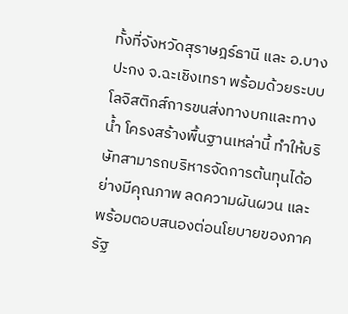ทั้งที่จังหวัดสุราษฎร์ธานี และ อ.บางปะกง จ.ฉะเชิงเทรา พร้อมด้วยระบบโลจิสติกส์การขนส่งทางบกและทางน้ำ โครงสร้างพื้นฐานเหล่านี้ ทำให้บริษัทสามารถบริหารจัดการต้นทุนได้อย่างมีคุณภาพ ลดความผันผวน และพร้อมตอบสนองต่อนโยบายของภาครัฐ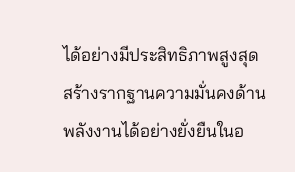ได้อย่างมีประสิทธิภาพสูงสุด สร้างรากฐานความมั่นคงด้านพลังงานได้อย่างยั่งยืนในอ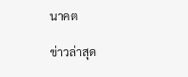นาคต

ข่าวล่าสุด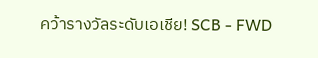คว้ารางวัลระดับเอเชีย! SCB - FWD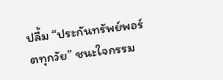ปลื้ม “ประกันทรัพย์พอร์ตทุกวัย” ชนะใจกรรม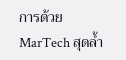การด้วย MarTech สุดล้ำ